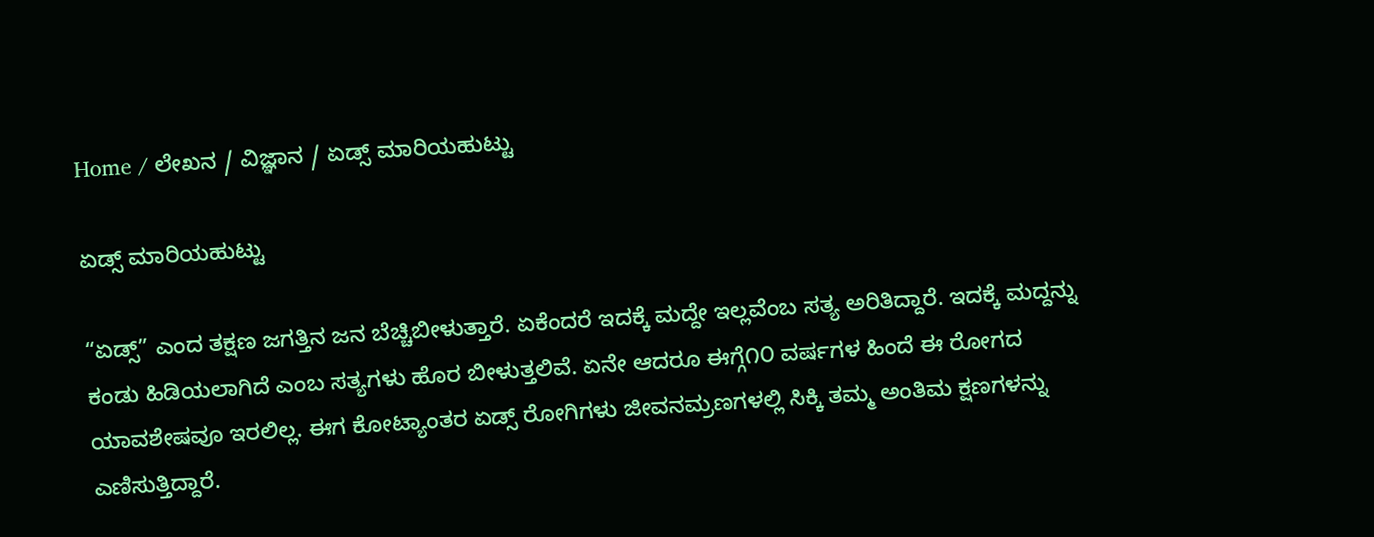Home / ಲೇಖನ / ವಿಜ್ಞಾನ / ಏಡ್ಸ್ ಮಾರಿಯಹುಟ್ಟು

ಏಡ್ಸ್ ಮಾರಿಯಹುಟ್ಟು

“ಏಡ್ಸ್” ಎಂದ ತಕ್ಷಣ ಜಗತ್ತಿನ ಜನ ಬೆಚ್ಚಿಬೀಳುತ್ತಾರೆ. ಏಕೆಂದರೆ ಇದಕ್ಕೆ ಮದ್ದೇ ಇಲ್ಲವೆಂಬ ಸತ್ಯ ಅರಿತಿದ್ದಾರೆ. ಇದಕ್ಕೆ ಮದ್ದನ್ನು ಕಂಡು ಹಿಡಿಯಲಾಗಿದೆ ಎಂಬ ಸತ್ಯಗಳು ಹೊರ ಬೀಳುತ್ತಲಿವೆ. ಏನೇ ಆದರೂ ಈಗ್ಗೆ೧೦ ವರ್ಷಗಳ ಹಿಂದೆ ಈ ರೋಗದ ಯಾವಶೇಷವೂ ಇರಲಿಲ್ಲ. ಈಗ ಕೋಟ್ಯಾಂತರ ಏಡ್ಸ್ ರೋಗಿಗಳು ಜೀವನಮ್ರಣಗಳಲ್ಲಿ ಸಿಕ್ಕಿ ತಮ್ಮ ಅಂತಿಮ ಕ್ಷಣಗಳನ್ನು ಎಣಿಸುತ್ತಿದ್ದಾರೆ.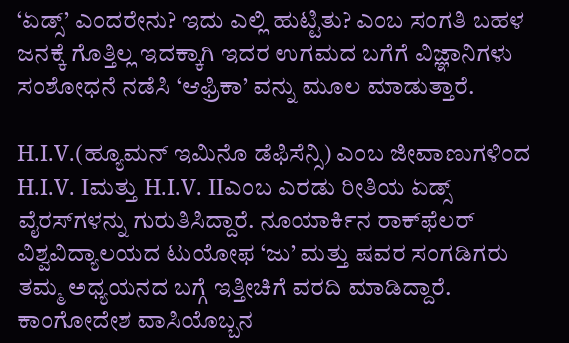‘ಏಡ್ಸ್’ ಎಂದರೇನು? ಇದು ಎಲ್ಲಿ ಹುಟ್ಟಿತು? ಎಂಬ ಸಂಗತಿ ಬಹಳ ಜನಕ್ಕೆ ಗೊತ್ತಿಲ್ಲ ಇದಕ್ಕಾಗಿ ಇದರ ಉಗಮದ ಬಗೆಗೆ ವಿಜ್ಞಾನಿಗಳು ಸಂಶೋಧನೆ ನಡೆಸಿ ‘ಆಫ್ರಿಕಾ’ ವನ್ನು ಮೂಲ ಮಾಡುತ್ತಾರೆ.

H.I.V.(ಹ್ಯೂಮನ್ ಇಮಿನೊ ಡೆಫಿಸೆನ್ಸಿ) ಎಂಬ ಜೀವಾಣುಗಳಿಂದ H.I.V. Iಮತ್ತು H.I.V. IIಎಂಬ ಎರಡು ರೀತಿಯ ಏಡ್ಸ್ ವೈರಸ್‌ಗಳನ್ನು ಗುರುತಿಸಿದ್ದಾರೆ. ನೂಯಾರ್ಕಿನ ರಾಕ್‌ಫೆಲರ್ ವಿಶ್ವವಿದ್ಯಾಲಯದ ಟುಯೋಫ ‘ಜು’ ಮತ್ತು ಷವರ ಸಂಗಡಿಗರು ತಮ್ಮ ಅಧ್ಯಯನದ ಬಗ್ಗೆ ಇತ್ತೀಚಿಗೆ ವರದಿ ಮಾಡಿದ್ದಾರೆ. ಕಾಂಗೋದೇಶ ವಾಸಿಯೊಬ್ಬನ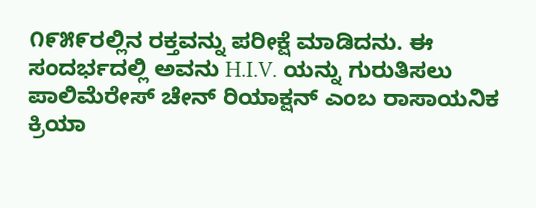೧೯೫೯ರಲ್ಲಿನ ರಕ್ತವನ್ನು ಪರೀಕ್ಷೆ ಮಾಡಿದನು. ಈ ಸಂದರ್ಭದಲ್ಲಿ ಅವನು H.I.V. ಯನ್ನು ಗುರುತಿಸಲು ಪಾಲಿಮೆರೇಸ್ ಚೇನ್ ರಿಯಾಕ್ಷನ್ ಎಂಬ ರಾಸಾಯನಿಕ ಕ್ರಿಯಾ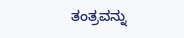ತಂತ್ರವನ್ನು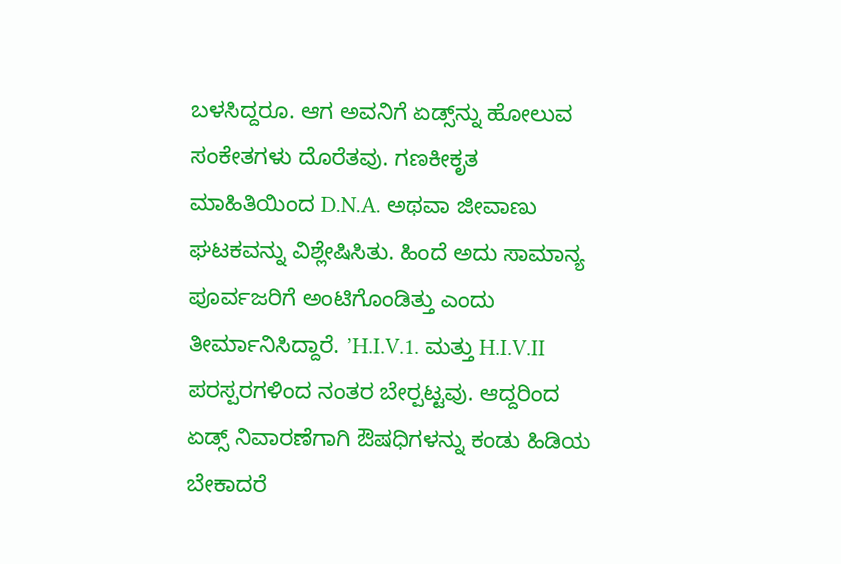ಬಳಸಿದ್ದರೂ. ಆಗ ಅವನಿಗೆ ಏಡ್ಸ್‌ನ್ನು ಹೋಲುವ ಸಂಕೇತಗಳು ದೊರೆತವು. ಗಣಕೀಕೃತ ಮಾಹಿತಿಯಿಂದ D.N.A. ಅಥವಾ ಜೀವಾಣು ಘಟಕವನ್ನು ವಿಶ್ಲೇಷಿಸಿತು. ಹಿಂದೆ ಅದು ಸಾಮಾನ್ಯ ಪೂರ್ವಜರಿಗೆ ಅಂಟಿಗೊಂಡಿತ್ತು ಎಂದು ತೀರ್ಮಾನಿಸಿದ್ದಾರೆ. ’H.I.V.1. ಮತ್ತು H.I.V.II ಪರಸ್ಪರಗಳಿಂದ ನಂತರ ಬೇರ್‍ಪಟ್ಟವು. ಆದ್ದರಿಂದ ಏಡ್ಸ್ ನಿವಾರಣೆಗಾಗಿ ಔಷಧಿಗಳನ್ನು ಕಂಡು ಹಿಡಿಯ ಬೇಕಾದರೆ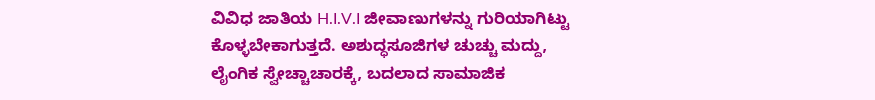ವಿವಿಧ ಜಾತಿಯ H.I.V.I ಜೀವಾಣುಗಳನ್ನು ಗುರಿಯಾಗಿಟ್ಟು ಕೊಳ್ಳಬೇಕಾಗುತ್ತದೆ. ಅಶುದ್ಧಸೂಜಿಗಳ ಚುಚ್ಚು ಮದ್ದು, ಲೈಂಗಿಕ ಸ್ವೇಚ್ಚಾಚಾರಕ್ಕೆ, ಬದಲಾದ ಸಾಮಾಜಿಕ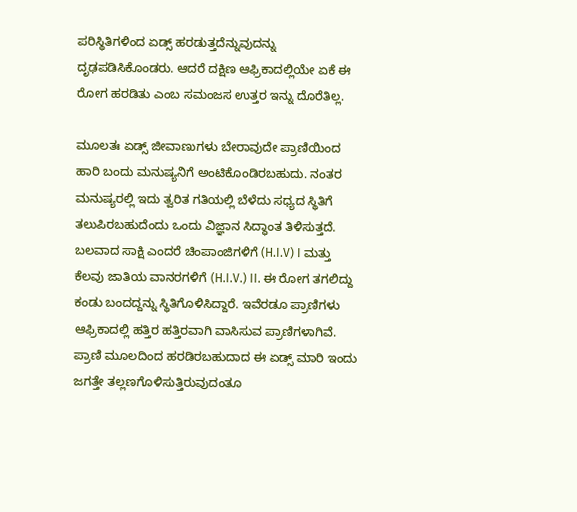ಪರಿಸ್ಥಿತಿಗಳಿಂದ ಏಡ್ಸ್ ಹರಡುತ್ತದೆನ್ನುವುದನ್ನು ದೃಢಪಡಿಸಿಕೊಂಡರು. ಆದರೆ ದಕ್ಷಿಣ ಆಫ್ರಿಕಾದಲ್ಲಿಯೇ ಏಕೆ ಈ ರೋಗ ಹರಡಿತು ಎಂಬ ಸಮಂಜಸ ಉತ್ತರ ಇನ್ನು ದೊರೆತಿಲ್ಲ.

ಮೂಲತಃ ಏಡ್ಸ್ ಜೀವಾಣುಗಳು ಬೇರಾವುದೇ ಪ್ರಾಣಿಯಿಂದ ಹಾರಿ ಬಂದು ಮನುಷ್ಯನಿಗೆ ಅಂಟಿಕೊಂಡಿರಬಹುದು. ನಂತರ ಮನುಷ್ಯರಲ್ಲಿ ಇದು ತ್ವರಿತ ಗತಿಯಲ್ಲಿ ಬೆಳೆದು ಸಧ್ಯದ ಸ್ಥಿತಿಗೆ ತಲುಪಿರಬಹುದೆಂದು ಒಂದು ವಿಜ್ಞಾನ ಸಿದ್ಧಾಂತ ತಿಳಿಸುತ್ತದೆ. ಬಲವಾದ ಸಾಕ್ಷಿ ಎಂದರೆ ಚಿಂಪಾಂಜಿಗಳಿಗೆ (H.I.V) I ಮತ್ತು ಕೆಲವು ಜಾತಿಯ ವಾನರಗಳಿಗೆ (H.I.V.) II. ಈ ರೋಗ ತಗಲಿದ್ದು ಕಂಡು ಬಂದದ್ದನ್ನು ಸ್ಥಿತಿಗೊಳಿಸಿದ್ದಾರೆ. ಇವೆರಡೂ ಪ್ರಾಣಿಗಳು ಆಫ್ರಿಕಾದಲ್ಲಿ ಹತ್ತಿರ ಹತ್ತಿರವಾಗಿ ವಾಸಿಸುವ ಪ್ರಾಣಿಗಳಾಗಿವೆ. ಪ್ರಾಣಿ ಮೂಲದಿಂದ ಹರಡಿರಬಹುದಾದ ಈ ಏಡ್ಸ್ ಮಾರಿ ಇಂದು ಜಗತ್ತೇ ತಲ್ಲಣಗೊಳಿಸುತ್ತಿರುವುದಂತೂ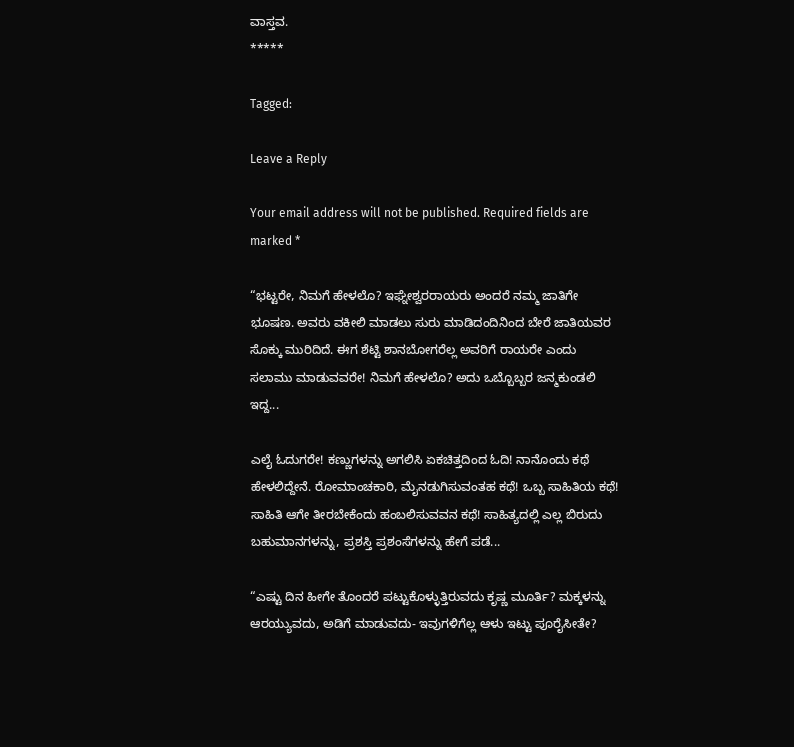ವಾಸ್ತವ.
*****

Tagged:

Leave a Reply

Your email address will not be published. Required fields are marked *

“ಭಟ್ಟರೇ, ನಿಮಗೆ ಹೇಳಲೊ? ಇಘ್ನೇಶ್ವರರಾಯರು ಅಂದರೆ ನಮ್ಮ ಜಾತಿಗೇ ಭೂಷಣ. ಅವರು ವಕೀಲಿ ಮಾಡಲು ಸುರು ಮಾಡಿದಂದಿನಿಂದ ಬೇರೆ ಜಾತಿಯವರ ಸೊಕ್ಕು ಮುರಿದಿದೆ. ಈಗ ಶೆಟ್ಟಿ ಶಾನಬೋಗರೆಲ್ಲ ಅವರಿಗೆ ರಾಯರೇ ಎಂದು ಸಲಾಮು ಮಾಡುವವರೇ! ನಿಮಗೆ ಹೇಳಲೊ? ಅದು ಒಬ್ಬೊಬ್ಬರ ಜನ್ಮಕುಂಡಲಿ ಇದ್ದ...

ಎಲೈ ಓದುಗರೇ! ಕಣ್ಣುಗಳನ್ನು ಅಗಲಿಸಿ ಏಕಚಿತ್ತದಿಂದ ಓದಿ! ನಾನೊಂದು ಕಥೆ ಹೇಳಲಿದ್ದೇನೆ. ರೋಮಾಂಚಕಾರಿ, ಮೈನಡುಗಿಸುವಂತಹ ಕಥೆ! ಒಬ್ಬ ಸಾಹಿತಿಯ ಕಥೆ! ಸಾಹಿತಿ ಆಗೇ ತೀರಬೇಕೆಂದು ಹಂಬಲಿಸುವವನ ಕಥೆ! ಸಾಹಿತ್ಯದಲ್ಲಿ ಎಲ್ಲ ಬಿರುದು ಬಹುಮಾನಗಳನ್ನು, ಪ್ರಶಸ್ತಿ ಪ್ರಶಂಸೆಗಳನ್ನು ಹೇಗೆ ಪಡೆ...

“ಎಷ್ಟು ದಿನ ಹೀಗೇ ತೊಂದರೆ ಪಟ್ಟುಕೊಳ್ಳುತ್ತಿರುವದು ಕೃಷ್ಣ ಮೂರ್ತಿ? ಮಕ್ಕಳನ್ನು ಆರಯ್ಯುವದು, ಅಡಿಗೆ ಮಾಡುವದು- ಇವುಗಳಿಗೆಲ್ಲ ಆಳು ಇಟ್ಟು ಪೂರೈಸೀತೇ?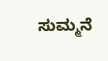ಸುಮ್ಮನೆ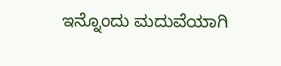ಇನ್ನೊಂದು ಮದುವೆಯಾಗಿ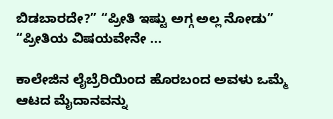ಬಿಡಬಾರದೇ?” “ಪ್ರೀತಿ ಇಷ್ಟು ಅಗ್ಗ ಅಲ್ಲ ನೋಡು” “ಪ್ರೀತಿಯ ವಿಷಯವೇನೇ ...

ಕಾಲೇಜಿನ ಲೈಬ್ರೆರಿಯಿಂದ ಹೊರಬಂದ ಅವಳು ಒಮ್ಮೆ ಆಟದ ಮೈದಾನವನ್ನು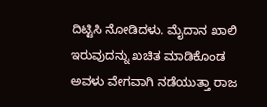ದಿಟ್ಟಿಸಿ ನೋಡಿದಳು. ಮೈದಾನ ಖಾಲಿ ಇರುವುದನ್ನು ಖಚಿತ ಮಾಡಿಕೊಂಡ ಅವಳು ವೇಗವಾಗಿ ನಡೆಯುತ್ತಾ ರಾಜ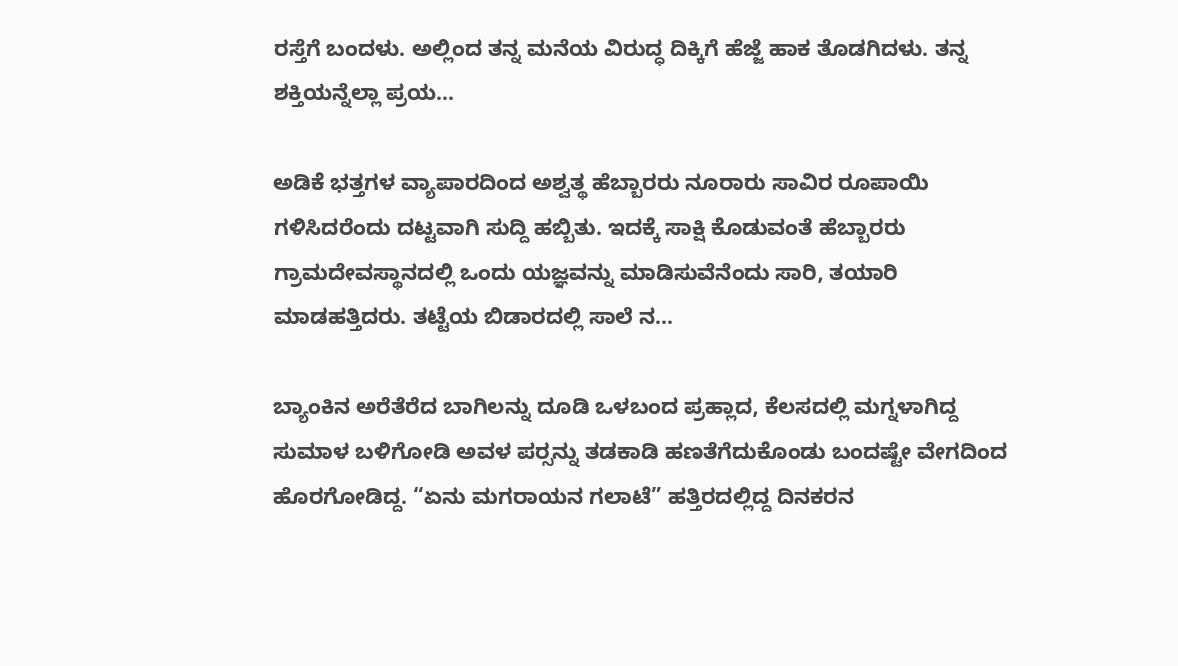ರಸ್ತೆಗೆ ಬಂದಳು. ಅಲ್ಲಿಂದ ತನ್ನ ಮನೆಯ ವಿರುದ್ಧ ದಿಕ್ಕಿಗೆ ಹೆಜ್ಜೆ ಹಾಕ ತೊಡಗಿದಳು. ತನ್ನ ಶಕ್ತಿಯನ್ನೆಲ್ಲಾ ಪ್ರಯ...

ಅಡಿಕೆ ಭತ್ತಗಳ ವ್ಯಾಪಾರದಿಂದ ಅಶ್ವತ್ಥ ಹೆಬ್ಬಾರರು ನೂರಾರು ಸಾವಿರ ರೂಪಾಯಿ ಗಳಿಸಿದರೆಂದು ದಟ್ಟವಾಗಿ ಸುದ್ದಿ ಹಬ್ಬಿತು. ಇದಕ್ಕೆ ಸಾಕ್ಷಿ ಕೊಡುವಂತೆ ಹೆಬ್ಬಾರರು ಗ್ರಾಮದೇವಸ್ಥಾನದಲ್ಲಿ ಒಂದು ಯಜ್ಞವನ್ನು ಮಾಡಿಸುವೆನೆಂದು ಸಾರಿ, ತಯಾರಿ ಮಾಡಹತ್ತಿದರು. ತಟ್ಟೆಯ ಬಿಡಾರದಲ್ಲಿ ಸಾಲೆ ನ...

ಬ್ಯಾಂಕಿನ ಅರೆತೆರೆದ ಬಾಗಿಲನ್ನು ದೂಡಿ ಒಳಬಂದ ಪ್ರಹ್ಲಾದ, ಕೆಲಸದಲ್ಲಿ ಮಗ್ನಳಾಗಿದ್ದ ಸುಮಾಳ ಬಳಿಗೋಡಿ ಅವಳ ಪರ್‍ಸನ್ನು ತಡಕಾಡಿ ಹಣತೆಗೆದುಕೊಂಡು ಬಂದಷ್ಟೇ ವೇಗದಿಂದ ಹೊರಗೋಡಿದ್ದ. “ಏನು ಮಗರಾಯನ ಗಲಾಟೆ” ಹತ್ತಿರದಲ್ಲಿದ್ದ ದಿನಕರನ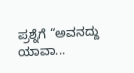ಪ್ರಶ್ನೆಗೆ “ಅವನದ್ದು ಯಾವಾ...